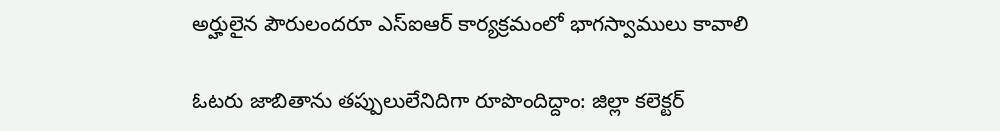అర్హులైన పౌరులందరూ ఎస్‌ఐఆర్ కార్యక్రమంలో భాగస్వాములు కావాలి

ఓటరు జాబితాను తప్పులులేనిదిగా రూపొందిద్దాం: జిల్లా కలెక్టర్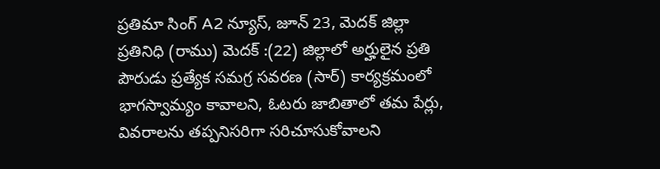ప్రతిమా సింగ్ A2 న్యూస్, జూన్ 23, మెదక్ జిల్లా ప్రతినిధి (రాము) మెదక్ :(22) జిల్లాలో అర్హులైన ప్రతి పౌరుడు ప్రత్యేక సమగ్ర సవరణ (సార్) కార్యక్రమంలో భాగస్వామ్యం కావాలని, ఓటరు జాబితాలో తమ పేర్లు, వివరాలను తప్పనిసరిగా సరిచూసుకోవాలని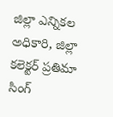జిల్లా ఎన్నికల అధికారి, జిల్లా కలెక్టర్ ప్రతిమా సింగ్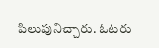పిలుపునిచ్చారు. ఓటరు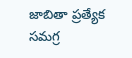జాబితా ప్రత్యేక సమగ్ర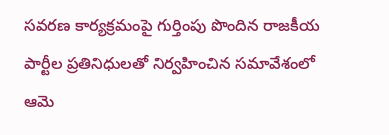సవరణ కార్యక్రమంపై గుర్తింపు పొందిన రాజకీయ పార్టీల ప్రతినిధులతో నిర్వహించిన సమావేశంలో ఆమె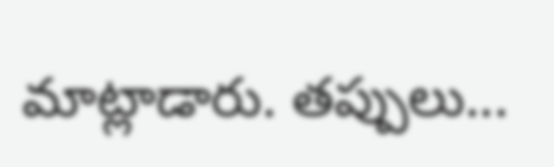మాట్లాడారు. తప్పులు...